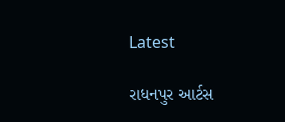Latest

રાધનપુર આર્ટસ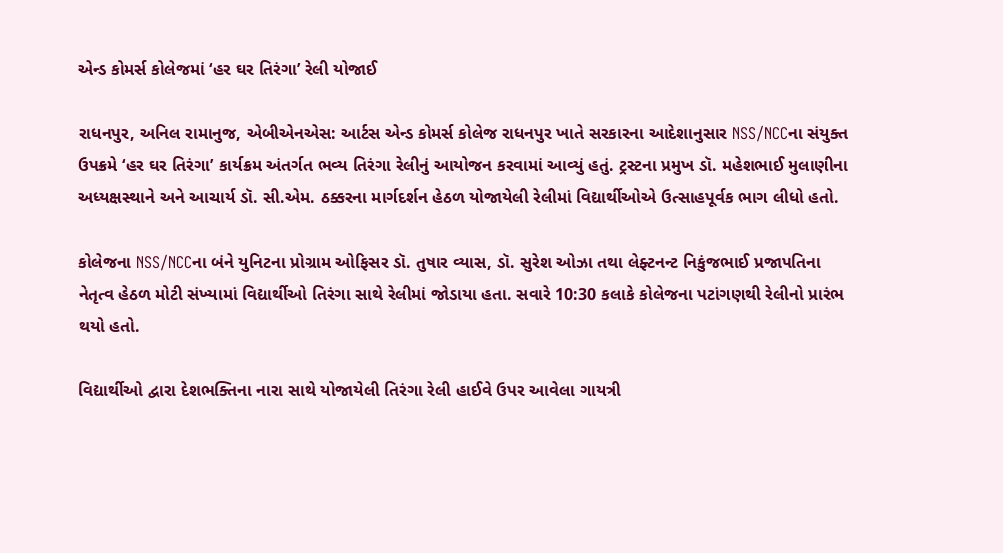એન્ડ કોમર્સ કોલેજમાં ‘હર ઘર તિરંગા’ રેલી યોજાઈ

રાધનપુર, અનિલ રામાનુજ, એબીએનએસ: આર્ટસ એન્ડ કોમર્સ કોલેજ રાધનપુર ખાતે સરકારના આદેશાનુસાર NSS/NCCના સંયુક્ત ઉપક્રમે ‘હર ઘર તિરંગા’ કાર્યક્રમ અંતર્ગત ભવ્ય તિરંગા રેલીનું આયોજન કરવામાં આવ્યું હતું. ટ્રસ્ટના પ્રમુખ ડૉ. મહેશભાઈ મુલાણીના અધ્યક્ષસ્થાને અને આચાર્ય ડૉ. સી.એમ. ઠક્કરના માર્ગદર્શન હેઠળ યોજાયેલી રેલીમાં વિદ્યાર્થીઓએ ઉત્સાહપૂર્વક ભાગ લીધો હતો.

કોલેજના NSS/NCCના બંને યુનિટના પ્રોગ્રામ ઓફિસર ડૉ. તુષાર વ્યાસ, ડૉ. સુરેશ ઓઝા તથા લેફ્ટનન્ટ નિકુંજભાઈ પ્રજાપતિના નેતૃત્વ હેઠળ મોટી સંખ્યામાં વિદ્યાર્થીઓ તિરંગા સાથે રેલીમાં જોડાયા હતા. સવારે 10:30 કલાકે કોલેજના પટાંગણથી રેલીનો પ્રારંભ થયો હતો.

વિદ્યાર્થીઓ દ્વારા દેશભક્તિના નારા સાથે યોજાયેલી તિરંગા રેલી હાઈવે ઉપર આવેલા ગાયત્રી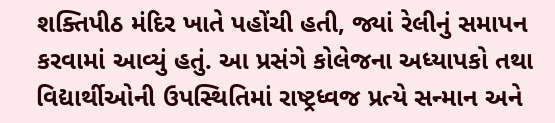શક્તિપીઠ મંદિર ખાતે પહોંચી હતી, જ્યાં રેલીનું સમાપન કરવામાં આવ્યું હતું. આ પ્રસંગે કોલેજના અધ્યાપકો તથા વિદ્યાર્થીઓની ઉપસ્થિતિમાં રાષ્ટ્રધ્વજ પ્રત્યે સન્માન અને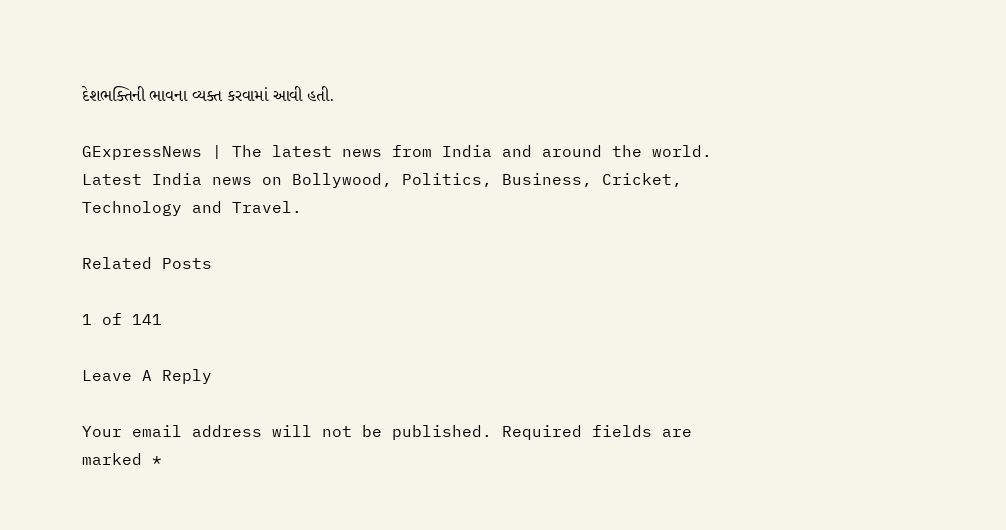દેશભક્તિની ભાવના વ્યક્ત કરવામાં આવી હતી.

GExpressNews | The latest news from India and around the world. Latest India news on Bollywood, Politics, Business, Cricket, Technology and Travel.

Related Posts

1 of 141

Leave A Reply

Your email address will not be published. Required fields are marked *